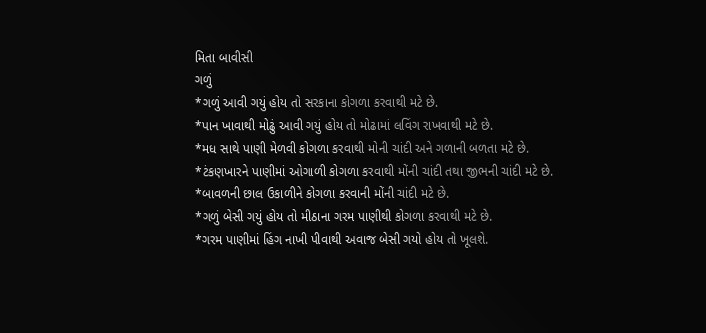મિતા બાવીસી
ગળું
*ગળું આવી ગયું હોય તો સરકાના કોગળા કરવાથી મટે છે.
*પાન ખાવાથી મોઢું આવી ગયું હોય તો મોઢામાં લવિંગ રાખવાથી મટે છે.
*મધ સાથે પાણી મેળવી કોગળા કરવાથી મોની ચાંદી અને ગળાની બળતા મટે છે.
*ટંકણખારને પાણીમાં ઓગાળી કોગળા કરવાથી મોંની ચાંદી તથા જીભની ચાંદી મટે છે.
*બાવળની છાલ ઉકાળીને કોગળા કરવાની મોંની ચાંદી મટે છે.
*ગળું બેસી ગયું હોય તો મીઠાના ગરમ પાણીથી કોગળા કરવાથી મટે છે.
*ગરમ પાણીમાં હિંગ નાખી પીવાથી અવાજ બેસી ગયો હોય તો ખૂલશે.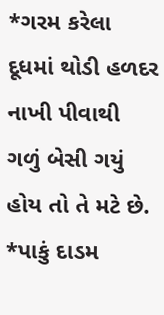*ગરમ કરેલા દૂધમાં થોડી હળદર નાખી પીવાથી ગળું બેસી ગયું હોય તો તે મટે છે.
*પાકું દાડમ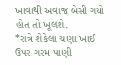ખાવાથી અવાજ બેસી ગયો હોત તો ખૂલશે.
*રાત્રે શેકેલા ચણા ખાઈ ઉપર ગરમ પાણી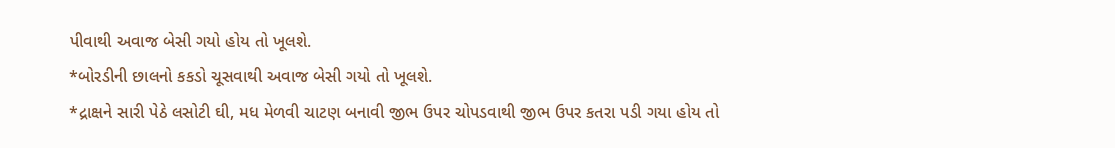પીવાથી અવાજ બેસી ગયો હોય તો ખૂલશે.
*બોરડીની છાલનો કકડો ચૂસવાથી અવાજ બેસી ગયો તો ખૂલશે.
*દ્રાક્ષને સારી પેઠે લસોટી ઘી, મધ મેળવી ચાટણ બનાવી જીભ ઉપર ચોપડવાથી જીભ ઉપર કતરા પડી ગયા હોય તો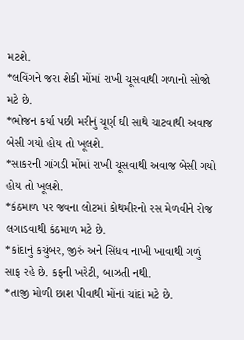મટશે.
*લવિંગને જરા શેકી મોંમાં રાખી ચૂસવાથી ગળાનો સોજો મટે છે.
*ભોજન કર્યા પછી મરીનું ચૂર્ણ ઘી સાથે ચાટવાથી અવાજ બેસી ગયો હોય તો ખૂલશે.
*સાકરની ગાંગડી મોંમાં રાખી ચૂસવાથી અવાજ બેસી ગયો હોય તો ખૂલશે.
*કંઠમાળ પર જવના લોટમાં કોથમીરનો રસ મેળવીને રોજ લગાડવાથી કંઠમાળ મટે છે.
*કાંદાનું કચુંબર, જીરું અને સિંધવ નાખી ખાવાથી ગળું સાફ રહે છે. કફની ખરેટી, બાઝતી નથી.
*તાજી મોળી છાશ પીવાથી મોંનાં ચાંદાં મટે છે.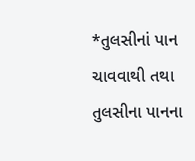*તુલસીનાં પાન ચાવવાથી તથા તુલસીના પાનના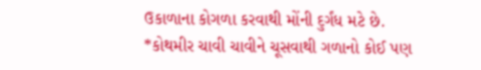ઉકાળાના કોગળા કરવાથી મોંની દુર્ગંધ મટે છે.
*કોથમીર ચાવી ચાવીને ચૂસવાથી ગળાનો કોઈ પણ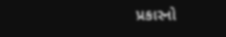પ્રકારનો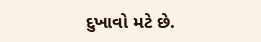દુખાવો મટે છે.